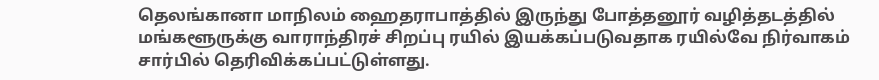தெலங்கானா மாநிலம் ஹைதராபாத்தில் இருந்து போத்தனூர் வழித்தடத்தில் மங்களூருக்கு வாராந்திரச் சிறப்பு ரயில் இயக்கப்படுவதாக ரயில்வே நிர்வாகம் சார்பில் தெரிவிக்கப்பட்டுள்ளது.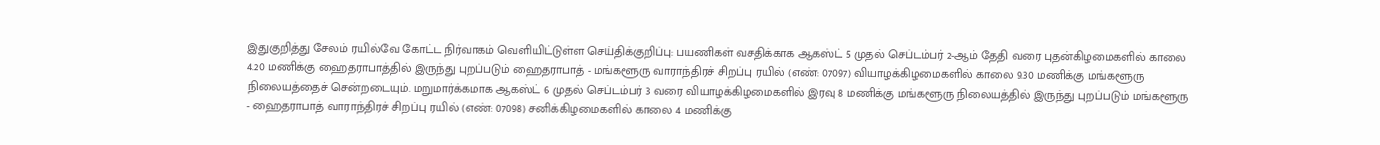இதுகுறித்து சேலம் ரயில்வே கோட்ட நிர்வாகம் வெளியிட்டுள்ள செய்திக்குறிப்பு: பயணிகள் வசதிக்காக ஆகஸ்ட் 5 முதல் செப்டம்பர் 2-ஆம் தேதி வரை புதன்கிழமைகளில் காலை 4.20 மணிக்கு ஹைதராபாத்தில் இருந்து புறப்படும் ஹைதராபாத் - மங்களூரு வாராந்திரச் சிறப்பு ரயில் (எண்: 07097) வியாழக்கிழமைகளில் காலை 9.30 மணிக்கு மங்களூரு நிலையத்தைச் சென்றடையும். மறுமார்க்கமாக ஆகஸ்ட் 6 முதல் செப்டம்பர் 3 வரை வியாழக்கிழமைகளில் இரவு 8 மணிக்கு மங்களூரு நிலையத்தில் இருந்து புறப்படும் மங்களூரு - ஹைதராபாத் வாராந்திரச் சிறப்பு ரயில் (எண்: 07098) சனிக்கிழமைகளில் காலை 4 மணிக்கு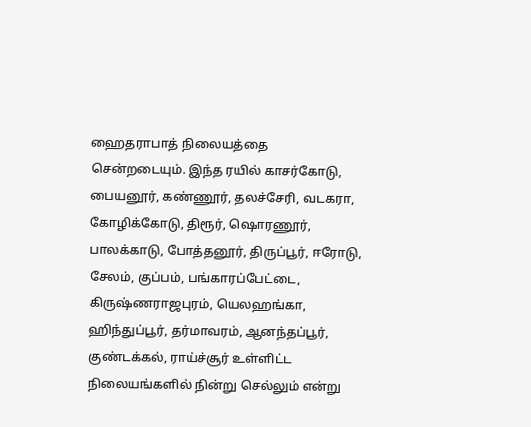ஹைதராபாத் நிலையத்தை சென்றடையும். இந்த ரயில் காசர்கோடு, பையனூர், கண்ணூர், தலச்சேரி, வடகரா, கோழிக்கோடு, திரூர், ஷொரணூர், பாலக்காடு, போத்தனூர், திருப்பூர், ஈரோடு, சேலம், குப்பம், பங்காரப்பேட்டை, கிருஷ்ணராஜபுரம், யெலஹங்கா, ஹிந்துப்பூர், தர்மாவரம், ஆனந்தப்பூர், குண்டக்கல், ராய்ச்சூர் உள்ளிட்ட நிலையங்களில் நின்று செல்லும் என்று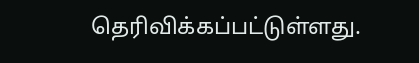தெரிவிக்கப்பட்டுள்ளது.